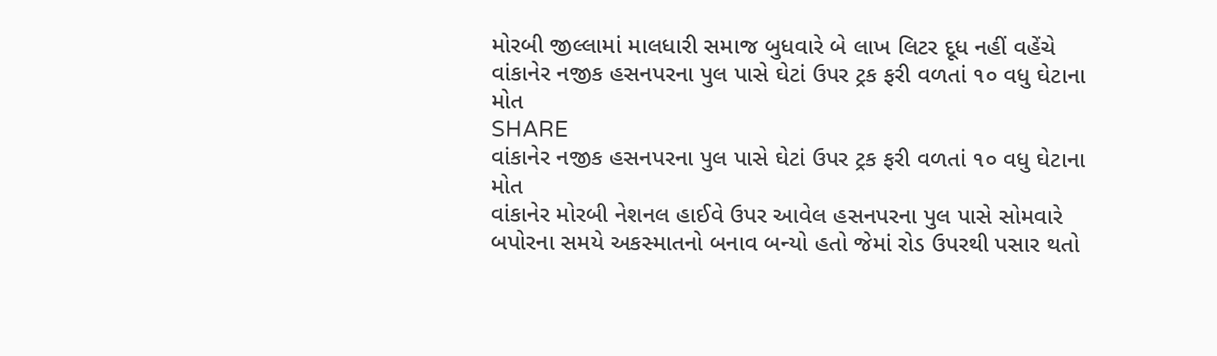મોરબી જીલ્લામાં માલધારી સમાજ બુધવારે બે લાખ લિટર દૂધ નહીં વહેંચે
વાંકાનેર નજીક હસનપરના પુલ પાસે ઘેટાં ઉપર ટ્રક ફરી વળતાં ૧૦ વધુ ઘેટાના મોત
SHARE
વાંકાનેર નજીક હસનપરના પુલ પાસે ઘેટાં ઉપર ટ્રક ફરી વળતાં ૧૦ વધુ ઘેટાના મોત
વાંકાનેર મોરબી નેશનલ હાઈવે ઉપર આવેલ હસનપરના પુલ પાસે સોમવારે બપોરના સમયે અકસ્માતનો બનાવ બન્યો હતો જેમાં રોડ ઉપરથી પસાર થતો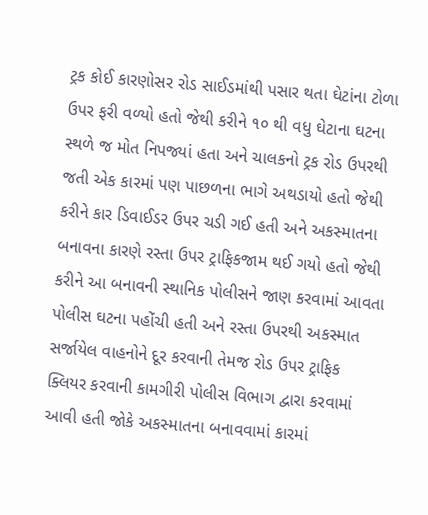ટ્રક કોઈ કારણોસર રોડ સાઈડમાંથી પસાર થતા ઘેટાંના ટોળા ઉપર ફરી વળ્યો હતો જેથી કરીને ૧૦ થી વધુ ઘેટાના ઘટના સ્થળે જ મોત નિપજ્યાં હતા અને ચાલકનો ટ્રક રોડ ઉપરથી જતી એક કારમાં પણ પાછળના ભાગે અથડાયો હતો જેથી કરીને કાર ડિવાઈડર ઉપર ચડી ગઈ હતી અને અકસ્માતના બનાવના કારણે રસ્તા ઉપર ટ્રાફિકજામ થઈ ગયો હતો જેથી કરીને આ બનાવની સ્થાનિક પોલીસને જાણ કરવામાં આવતા પોલીસ ઘટના પહોંચી હતી અને રસ્તા ઉપરથી અકસ્માત સર્જાયેલ વાહનોને દૂર કરવાની તેમજ રોડ ઉપર ટ્રાફિક ક્લિયર કરવાની કામગીરી પોલીસ વિભાગ દ્વારા કરવામાં આવી હતી જોકે અકસ્માતના બનાવવામાં કારમાં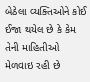બેઠેલા વ્યક્તિઓને કોઈ ઈજા થયેલ છે કે કેમ તેની માહિતીઓ મેળવાઇ રહી છે